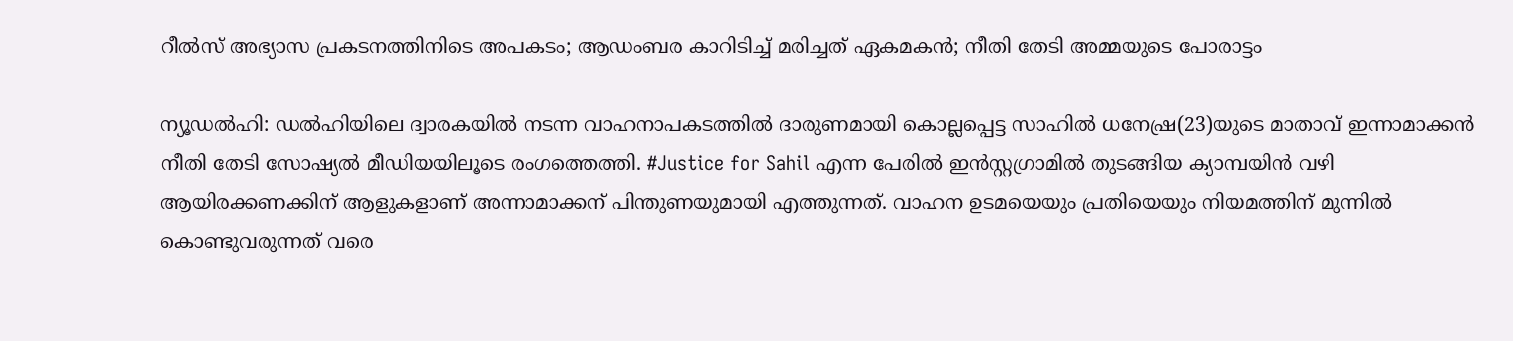റീല്‍സ് അഭ്യാസ പ്രകടനത്തിനിടെ അപകടം; ആഡംബര കാറിടിച്ച് മരിച്ചത് ഏകമകന്‍; നീതി തേടി അമ്മയുടെ പോരാട്ടം

ന്യൂഡല്‍ഹി: ഡല്‍ഹിയിലെ ദ്വാരകയില്‍ നടന്ന വാഹനാപകടത്തില്‍ ദാരുണമായി കൊല്ലപ്പെട്ട സാഹില്‍ ധനേഷ്ര(23)യുടെ മാതാവ് ഇന്നാമാക്കന്‍ നീതി തേടി സോഷ്യല്‍ മീഡിയയിലൂടെ രംഗത്തെത്തി. #Justice for Sahil എന്ന പേരില്‍ ഇന്‍സ്റ്റഗ്രാമില്‍ തുടങ്ങിയ ക്യാമ്പയിന്‍ വഴി ആയിരക്കണക്കിന് ആളുകളാണ് അന്നാമാക്കന് പിന്തുണയുമായി എത്തുന്നത്. വാഹന ഉടമയെയും പ്രതിയെയും നിയമത്തിന് മുന്നില്‍ കൊണ്ടുവരുന്നത് വരെ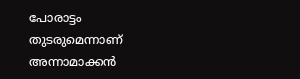പോരാട്ടം തുടരുമെന്നാണ് അന്നാമാക്കന്‍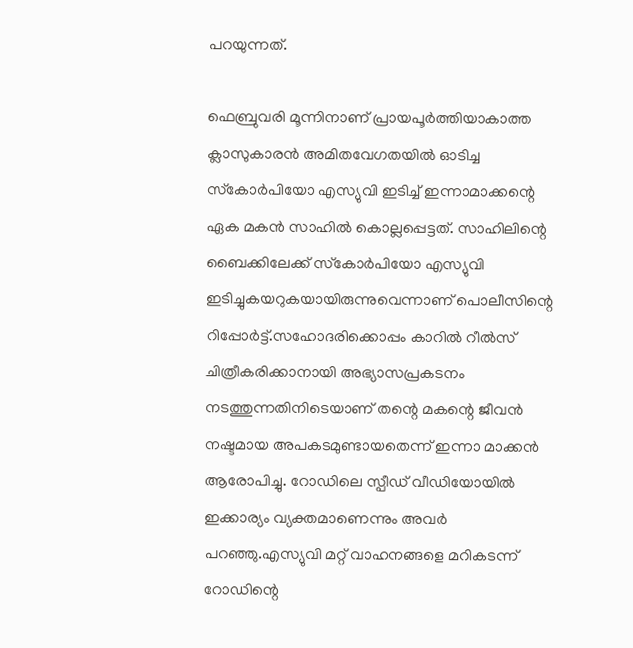പറയുന്നത്.

ഫെബ്രുവരി മൂന്നിനാണ് പ്രായപൂര്‍ത്തിയാകാത്ത ക്ലാസുകാരന്‍ അമിതവേഗതയില്‍ ഓടിച്ച സ്‌കോര്‍പിയോ എസ്യുവി ഇടിച്ച് ഇന്നാമാക്കന്റെ ഏക മകന്‍ സാഹില്‍ കൊല്ലപ്പെട്ടത്. സാഹിലിന്റെ ബൈക്കിലേക്ക് സ്‌കോര്‍പിയോ എസ്യുവി ഇടിച്ചുകയറുകയായിരുന്നുവെന്നാണ് പൊലീസിന്റെ റിപ്പോര്‍ട്ട്.സഹോദരിക്കൊപ്പം കാറില്‍ റീല്‍സ് ചിത്രീകരിക്കാനായി അഭ്യാസപ്രകടനം നടത്തുന്നതിനിടെയാണ് തന്റെ മകന്റെ ജീവന്‍ നഷ്ടമായ അപകടമുണ്ടായതെന്ന് ഇന്നാ മാക്കന്‍ ആരോപിച്ചു. റോഡിലെ സ്പീഡ് വീഡിയോയില്‍ ഇക്കാര്യം വ്യക്തമാണെന്നും അവര്‍ പറഞ്ഞു.എസ്യുവി മറ്റ് വാഹനങ്ങളെ മറികടന്ന് റോഡിന്റെ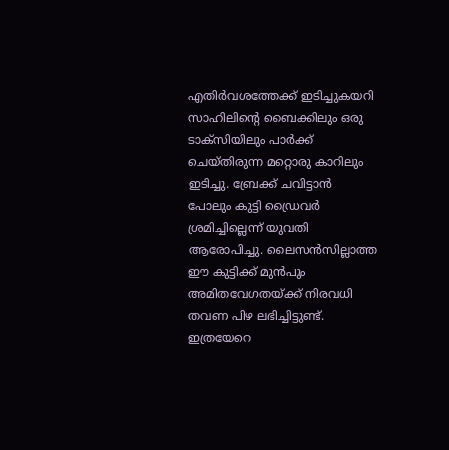എതിര്‍വശത്തേക്ക് ഇടിച്ചുകയറി സാഹിലിന്റെ ബൈക്കിലും ഒരു ടാക്‌സിയിലും പാര്‍ക്ക് ചെയ്തിരുന്ന മറ്റൊരു കാറിലും ഇടിച്ചു. ബ്രേക്ക് ചവിട്ടാന്‍ പോലും കുട്ടി ഡ്രൈവര്‍ ശ്രമിച്ചില്ലെന്ന് യുവതി ആരോപിച്ചു. ലൈസന്‍സില്ലാത്ത ഈ കുട്ടിക്ക് മുന്‍പും അമിതവേഗതയ്ക്ക് നിരവധി തവണ പിഴ ലഭിച്ചിട്ടുണ്ട്. ഇത്രയേറെ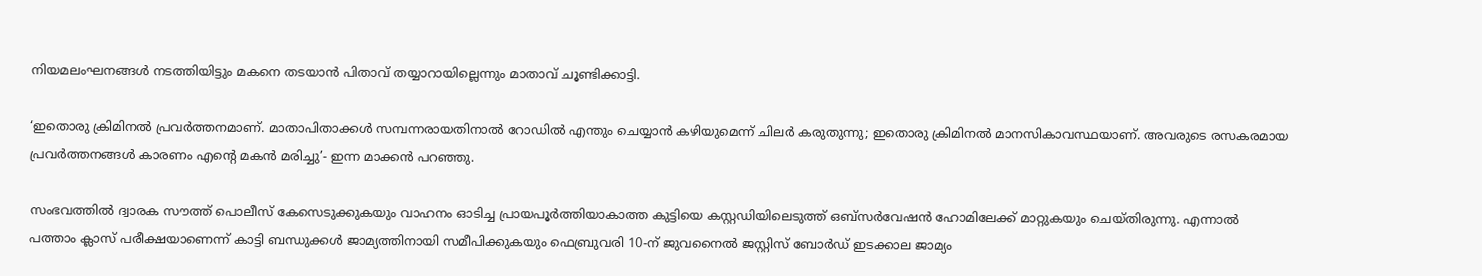നിയമലംഘനങ്ങള്‍ നടത്തിയിട്ടും മകനെ തടയാന്‍ പിതാവ് തയ്യാറായില്ലെന്നും മാതാവ് ചൂണ്ടിക്കാട്ടി.

‘ഇതൊരു ക്രിമിനല്‍ പ്രവര്‍ത്തനമാണ്. മാതാപിതാക്കള്‍ സമ്പന്നരായതിനാല്‍ റോഡില്‍ എന്തും ചെയ്യാന്‍ കഴിയുമെന്ന് ചിലര്‍ കരുതുന്നു; ഇതൊരു ക്രിമിനല്‍ മാനസികാവസ്ഥയാണ്. അവരുടെ രസകരമായ പ്രവര്‍ത്തനങ്ങള്‍ കാരണം എന്റെ മകന്‍ മരിച്ചു’- ഇന്ന മാക്കന്‍ പറഞ്ഞു.

സംഭവത്തില്‍ ദ്വാരക സൗത്ത് പൊലീസ് കേസെടുക്കുകയും വാഹനം ഓടിച്ച പ്രായപൂര്‍ത്തിയാകാത്ത കുട്ടിയെ കസ്റ്റഡിയിലെടുത്ത് ഒബ്‌സര്‍വേഷന്‍ ഹോമിലേക്ക് മാറ്റുകയും ചെയ്തിരുന്നു. എന്നാല്‍ പത്താം ക്ലാസ് പരീക്ഷയാണെന്ന് കാട്ടി ബന്ധുക്കള്‍ ജാമ്യത്തിനായി സമീപിക്കുകയും ഫെബ്രുവരി 10-ന് ജുവനൈല്‍ ജസ്റ്റിസ് ബോര്‍ഡ് ഇടക്കാല ജാമ്യം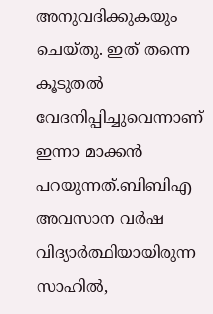അനുവദിക്കുകയും ചെയ്തു. ഇത് തന്നെ കൂടുതല്‍ വേദനിപ്പിച്ചുവെന്നാണ് ഇന്നാ മാക്കന്‍ പറയുന്നത്.ബിബിഎ അവസാന വര്‍ഷ വിദ്യാര്‍ത്ഥിയായിരുന്ന സാഹില്‍,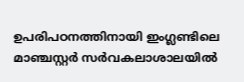ഉപരിപഠനത്തിനായി ഇംഗ്ലണ്ടിലെ മാഞ്ചസ്റ്റര്‍ സര്‍വകലാശാലയില്‍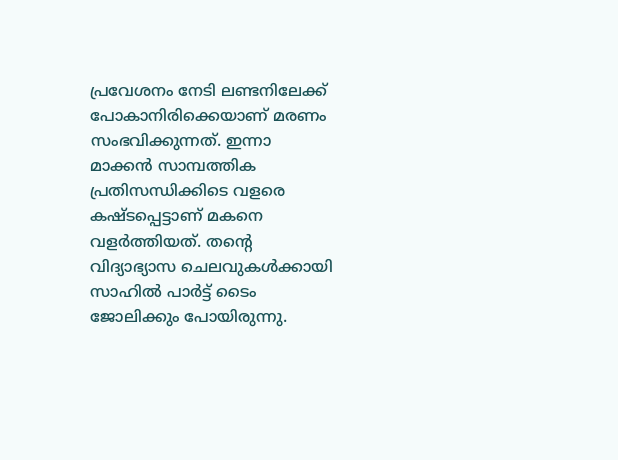പ്രവേശനം നേടി ലണ്ടനിലേക്ക് പോകാനിരിക്കെയാണ് മരണം സംഭവിക്കുന്നത്. ഇന്നാ മാക്കന്‍ സാമ്പത്തിക പ്രതിസന്ധിക്കിടെ വളരെ കഷ്ടപ്പെട്ടാണ് മകനെ വളര്‍ത്തിയത്. തന്റെ വിദ്യാഭ്യാസ ചെലവുകള്‍ക്കായി സാഹില്‍ പാര്‍ട്ട് ടൈം ജോലിക്കും പോയിരുന്നു.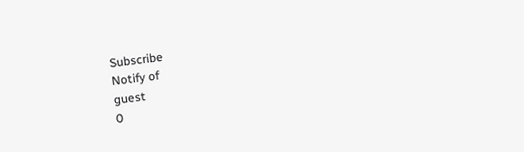Subscribe
Notify of
guest
0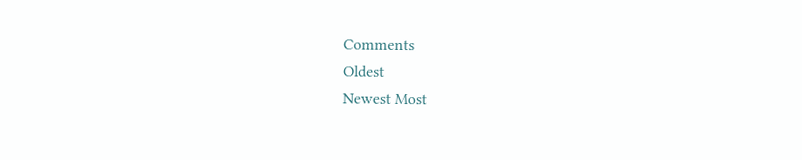Comments
Oldest
Newest Most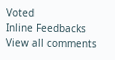Voted
Inline Feedbacks
View all comments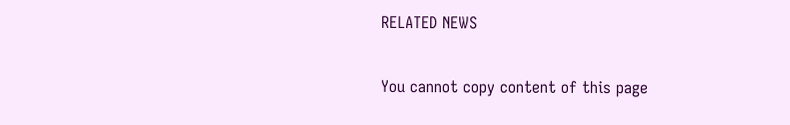RELATED NEWS

You cannot copy content of this page